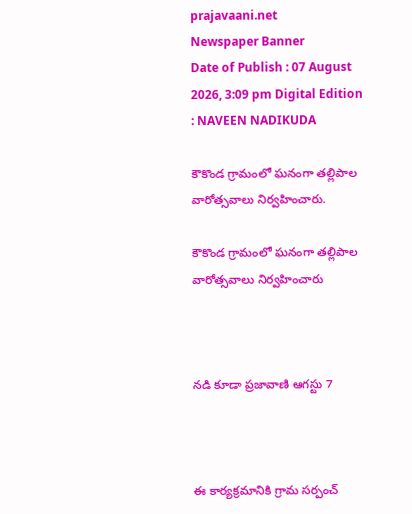prajavaani.net
Newspaper Banner
Date of Publish : 07 August 2026, 3:09 pm Digital Edition : NAVEEN NADIKUDA

కౌకొండ గ్రామంలో ఘనంగా తల్లిపాల వారోత్సవాలు నిర్వహించారు.

కౌకొండ గ్రామంలో ఘనంగా తల్లిపాల వారోత్సవాలు నిర్వహించారు



నడి కూడా ప్రజావాణి ఆగస్టు 7



ఈ కార్యక్రమానికి గ్రామ సర్పంచ్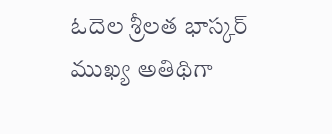ఓదెల శ్రీలత భాస్కర్ ముఖ్య అతిథిగా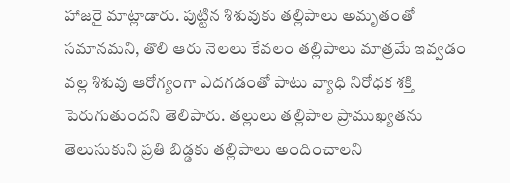హాజరై మాట్లాడారు. పుట్టిన శిశువుకు తల్లిపాలు అమృతంతో సమానమని, తొలి ఆరు నెలలు కేవలం తల్లిపాలు మాత్రమే ఇవ్వడం వల్ల శిశువు ఆరోగ్యంగా ఎదగడంతో పాటు వ్యాధి నిరోధక శక్తి పెరుగుతుందని తెలిపారు. తల్లులు తల్లిపాల ప్రాముఖ్యతను తెలుసుకుని ప్రతి బిడ్డకు తల్లిపాలు అందించాలని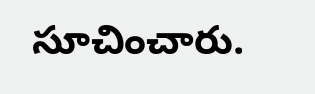సూచించారు.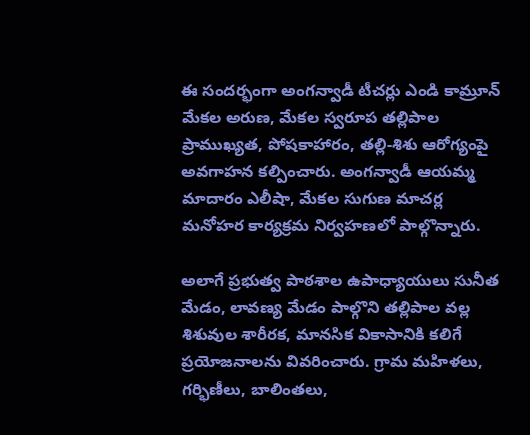ఈ సందర్భంగా అంగన్వాడీ టీచర్లు ఎండి కామ్రూన్ మేకల అరుణ, మేకల స్వరూప తల్లిపాల ప్రాముఖ్యత, పోషకాహారం, తల్లి-శిశు ఆరోగ్యంపై అవగాహన కల్పించారు. అంగన్వాడీ ఆయమ్మ మాదారం ఎలీషా, మేకల సుగుణ మాచర్ల మనోహర కార్యక్రమ నిర్వహణలో పాల్గొన్నారు.

అలాగే ప్రభుత్వ పాఠశాల ఉపాధ్యాయులు సునీత మేడం, లావణ్య మేడం పాల్గొని తల్లిపాల వల్ల శిశువుల శారీరక, మానసిక వికాసానికి కలిగే ప్రయోజనాలను వివరించారు. గ్రామ మహిళలు, గర్భిణీలు, బాలింతలు,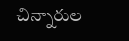చిన్నారుల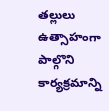తల్లులు ఉత్సాహంగా పాల్గొని కార్యక్రమాన్ని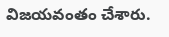విజయవంతం చేశారు.